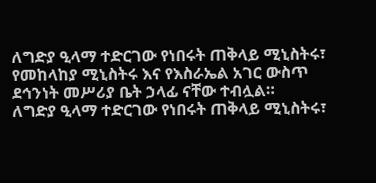ለግድያ ዒላማ ተድርገው የነበሩት ጠቅላይ ሚኒስትሩ፣ የመከላከያ ሚኒስትሩ እና የእስራኤል አገር ውስጥ ደኅንነት መሥሪያ ቤት ኃላፊ ናቸው ተብሏል።
ለግድያ ዒላማ ተድርገው የነበሩት ጠቅላይ ሚኒስትሩ፣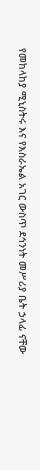የመከላከያ ሚኒስትሩ እና የእስራኤል አገር ውስጥ ደኅንነት መሥሪያ ቤት ኃላፊ ናቸው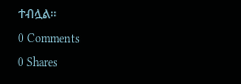ተብሏል።
0 Comments
0 Shares